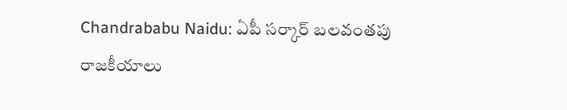Chandrababu Naidu: ఏపీ సర్కార్ బలవంతపు రాజకీయాలు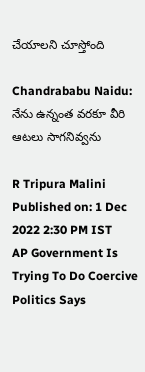చేయాలని చూస్తోంది

Chandrababu Naidu: నేను ఉన్నంత వరకూ వీరి ఆటలు సాగనివ్వను

R Tripura Malini
Published on: 1 Dec 2022 2:30 PM IST
AP Government Is Trying To Do Coercive Politics Says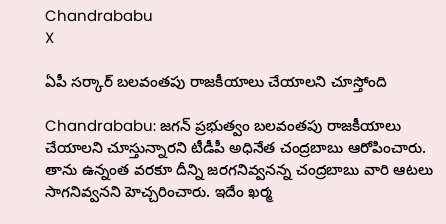Chandrababu
X

ఏపీ సర్కార్ బలవంతపు రాజకీయాలు చేయాలని చూస్తోంది

Chandrababu: జగన్ ప్రభుత్వం బలవంతపు రాజకీయాలు చేయాలని చూస్తున్నారని టీడీపీ అధినేత చంద్రబాబు ఆరోపించారు. తాను ఉన్నంత వరకూ దీన్ని జరగనివ్వనన్న చంద్రబాబు వారి ఆటలు సాగనివ్వనని హెచ్చరించారు. ఇదేం ఖర్మ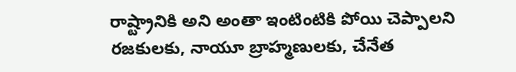రాష్ట్రానికి అని అంతా ఇంటింటికి పోయి చెప్పాలని రజకులకు, నాయూ బ్రాహ్మణులకు, చేనేత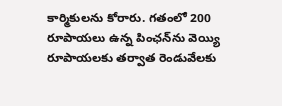కార్మికులను కోరారు. గతంలో 200 రూపాయలు ఉన్న పింఛన్‌ను వెయ్యి రూపాయలకు తర్వాత రెండువేలకు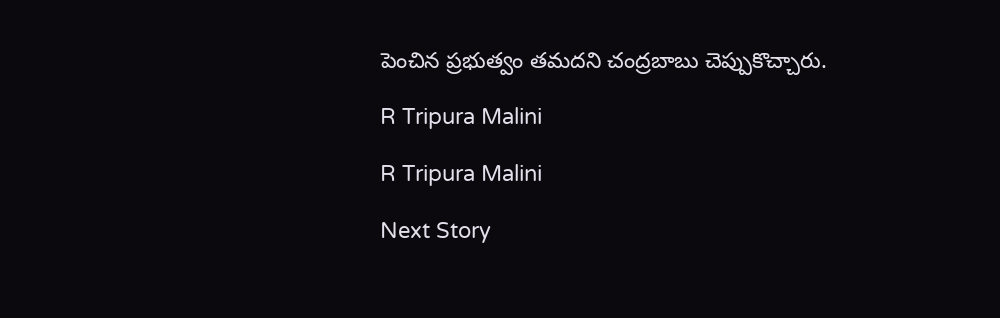పెంచిన ప్రభుత్వం తమదని చంద్రబాబు చెప్పుకొచ్చారు.

R Tripura Malini

R Tripura Malini

Next Story